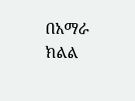በአማራ ክልል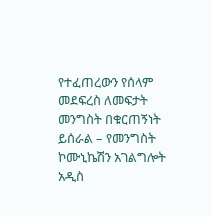የተፈጠረውን የሰላም መደፍረስ ለመፍታት መንግስት በቁርጠኝነት ይሰራል – የመንግስት ኮሙኒኬሽን አገልግሎት
አዲስ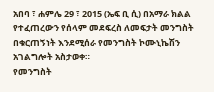አበባ ፣ ሐምሌ 29 ፣ 2015 (ኤፍ ቢ ሲ) በአማራ ክልል የተፈጠረውን የሰላም መደፍረስ ለመፍታት መንግስት በቁርጠኝነት እንደሚሰራ የመንግስት ኮሙኒኬሽን አገልግሎት አስታወቀ።
የመንግስት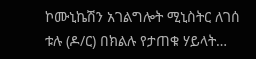ኮሙኒኬሽን አገልግሎት ሚኒስትር ለገሰ ቱሉ (ዶ/ር) በክልሉ የታጠቁ ሃይላት…